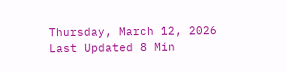Thursday, March 12, 2026 Last Updated 8 Min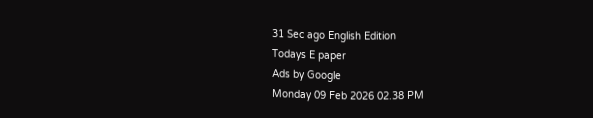31 Sec ago English Edition
Todays E paper
Ads by Google
Monday 09 Feb 2026 02.38 PM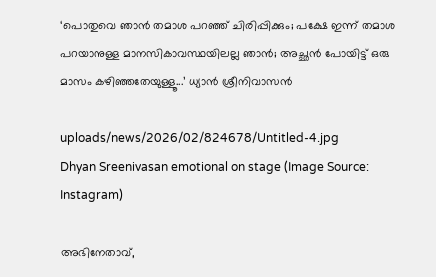‘പൊതുവെ ഞാന്‍ തമാശ പറഞ്ഞ് ചിരിപ്പിക്കും; പക്ഷേ ഇന്ന് തമാശ പറയാനുള്ള മാനസികാവസ്ഥയിലല്ല ഞാന്‍; അച്ഛൻ പോയിട്ട് ഒരു മാസം കഴിഞ്ഞതേയുള്ളൂ...’ ധ്യാന്‍ ശ്രീനിവാസന്‍

uploads/news/2026/02/824678/Untitled-4.jpg
Dhyan Sreenivasan emotional on stage (Image Source: Instagram)

അഭിനേതാവ്,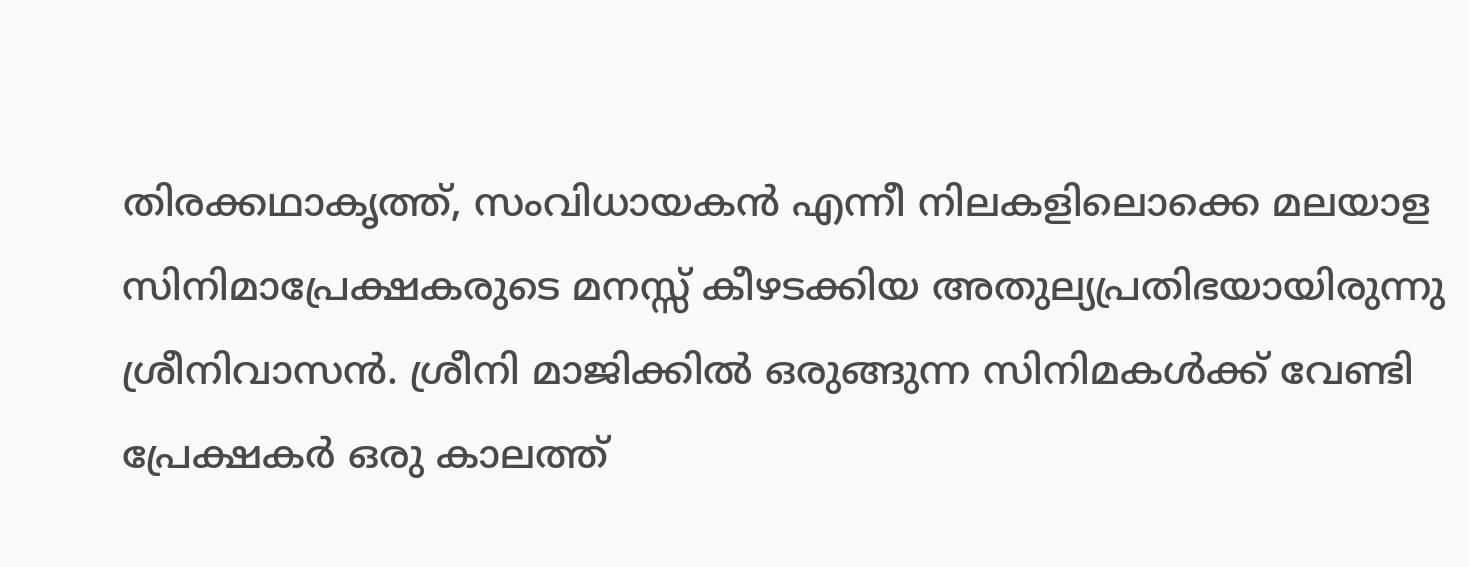തിരക്കഥാകൃത്ത്, സംവിധായകന്‍ എന്നീ നിലകളിലൊക്കെ മലയാള സിനിമാപ്രേക്ഷകരുടെ മനസ്സ് കീഴടക്കിയ അതുല്യപ്രതിഭയായിരുന്നു ശ്രീനിവാസന്‍. ശ്രീനി മാജിക്കില്‍ ഒരുങ്ങുന്ന സിനിമകള്‍ക്ക് വേണ്ടി പ്രേക്ഷകര്‍ ഒരു കാലത്ത്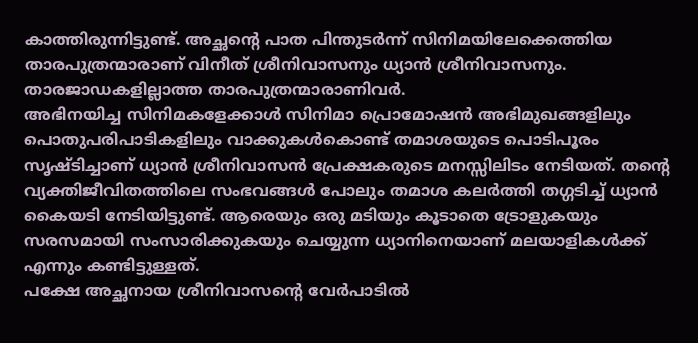കാത്തിരുന്നിട്ടുണ്ട്. അച്ഛന്റെ പാത പിന്തുടര്‍ന്ന് സിനിമയിലേക്കെത്തിയ താരപുത്രന്മാരാണ് വിനീത് ശ്രീനിവാസനും ധ്യാന്‍ ശ്രീനിവാസനും. താരജാഡകളില്ലാത്ത താരപുത്രന്മാരാണിവര്‍.
അഭിനയിച്ച സിനിമകളേക്കാള്‍ സിനിമാ പ്രൊമോഷൻ അഭിമുഖങ്ങളിലും പൊതുപരിപാടികളിലും വാക്കുകൾകൊണ്ട് തമാശയുടെ പൊടിപൂരം സൃഷ്ടിച്ചാണ് ധ്യാന്‍ ശ്രീനിവാസന്‍ പ്രേക്ഷകരുടെ മനസ്സിലിടം നേടിയത്. തന്റെ വ്യക്തിജീവിതത്തിലെ സംഭവങ്ങള്‍ പോലും തമാശ കലര്‍ത്തി തഗ്ഗടിച്ച് ധ്യാന്‍ കൈയടി നേടിയിട്ടുണ്ട്. ആരെയും ഒരു മടിയും കൂടാതെ ട്രോളുകയും സരസമായി സംസാരിക്കുകയും ചെയ്യുന്ന ധ്യാനിനെയാണ് മലയാളികൾക്ക് എന്നും കണ്ടിട്ടുള്ളത്.
പക്ഷേ അച്ഛനായ ശ്രീനിവാസന്റെ വേര്‍പാടില്‍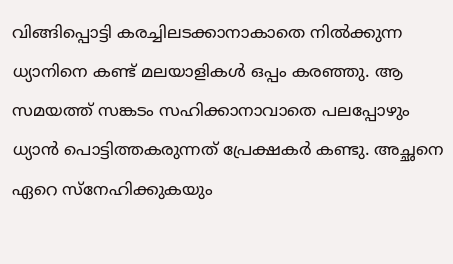വിങ്ങിപ്പൊട്ടി കരച്ചിലടക്കാനാകാതെ നിൽക്കുന്ന ധ്യാനിനെ കണ്ട് മലയാളികള്‍ ഒപ്പം കരഞ്ഞു. ആ സമയത്ത് സങ്കടം സഹിക്കാനാവാതെ പലപ്പോഴും ധ്യാന്‍ പൊട്ടിത്തകരുന്നത് പ്രേക്ഷകര്‍ കണ്ടു. അച്ഛനെ ഏറെ സ്നേഹിക്കുകയും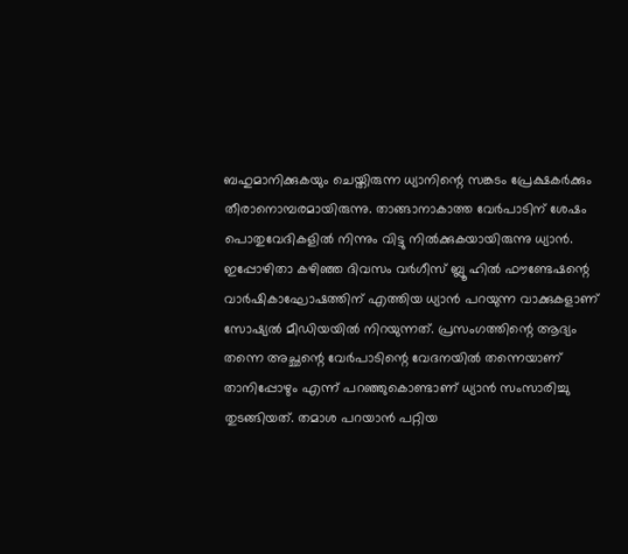ബഹുമാനിക്കുകയും ചെയ്തിരുന്ന ധ്യാനിന്റെ സങ്കടം പ്രേക്ഷകര്‍ക്കും തീരാനൊമ്പരമായിരുന്നു. താങ്ങാനാകാത്ത വേർപാടിന് ശേഷം പൊതുവേദികളിൽ നിന്നും വിട്ടു നില്‍ക്കുകയായിരുന്നു ധ്യാന്‍.
ഇപ്പോഴിതാ കഴിഞ്ഞ ദിവസം വർഗീസ് ബ്ലൂ ഹിൽ ഫൗണ്ടേഷന്റെ വാർഷികാഘോഷത്തിന് എത്തിയ ധ്യാന്‍ പറയുന്ന വാക്കുകളാണ് സോഷ്യല്‍ മീഡിയയില്‍ നിറയുന്നത്. പ്രസംഗത്തിന്റെ ആദ്യം തന്നെ അച്ഛന്റെ വേർപാടിന്റെ വേദനയിൽ തന്നെയാണ് താനിപ്പോഴും എന്ന് പറഞ്ഞുകൊണ്ടാണ് ധ്യാൻ സംസാരിച്ചു തുടങ്ങിയത്. തമാശ പറയാൻ പറ്റിയ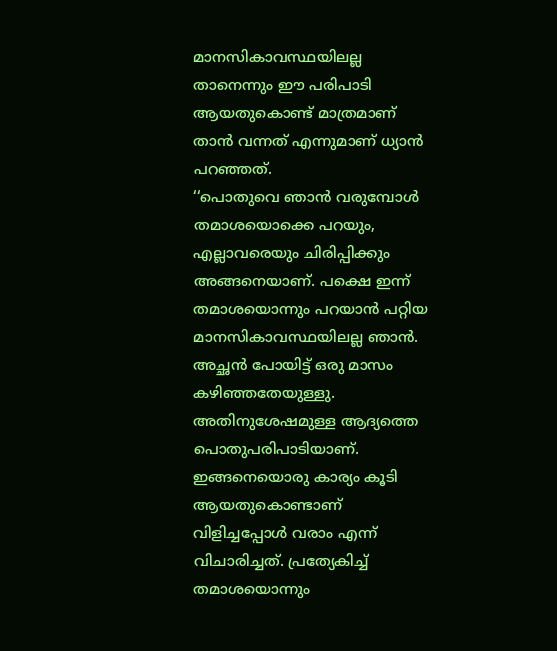മാനസികാവസ്ഥയിലല്ല താനെന്നും ഈ പരിപാടി ആയതുകൊണ്ട് മാത്രമാണ് താൻ വന്നത് എന്നുമാണ് ധ്യാൻ പറഞ്ഞത്.
‘‘പൊതുവെ ഞാൻ വരുമ്പോൾ തമാശയൊക്കെ പറയും, എല്ലാവരെയും ചിരിപ്പിക്കും അങ്ങനെയാണ്. പക്ഷെ ഇന്ന് തമാശയൊന്നും പറയാൻ പറ്റിയ മാനസികാവസ്ഥയിലല്ല ഞാൻ. അച്ഛൻ പോയിട്ട് ഒരു മാസം കഴിഞ്ഞതേയുള്ളു. അതിനുശേഷമുള്ള ആദ്യത്തെ പൊതുപരിപാടിയാണ്. ഇങ്ങനെയൊരു കാര്യം കൂടി ആയതുകൊണ്ടാണ് വിളിച്ചപ്പോൾ വരാം എന്ന് വിചാരിച്ചത്. പ്രത്യേകിച്ച് തമാശയൊന്നും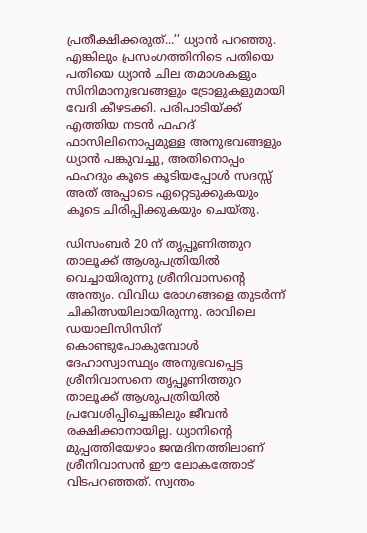പ്രതീക്ഷിക്കരുത്...’’ ധ്യാൻ പറഞ്ഞു.
എങ്കിലും പ്രസംഗത്തിനിടെ പതിയെ പതിയെ ധ്യാൻ ചില തമാശകളും സിനിമാനുഭവങ്ങളും ട്രോളുകളുമായി വേദി കീഴടക്കി. പരിപാടിയ്ക്ക് എത്തിയ നടൻ ഫഹദ് ഫാസിലിനൊപ്പമുള്ള അനുഭവങ്ങളും ധ്യാൻ പങ്കുവച്ചു, അതിനൊപ്പം ഫഹദും കൂടെ കൂടിയപ്പോള്‍ സദസ്സ് അത് അപ്പാടെ ഏറ്റെടുക്കുകയും കൂടെ ചിരിപ്പിക്കുകയും ചെയ്തു.

ഡിസംബർ 20 ന് തൃപ്പൂണിത്തുറ താലൂക്ക് ആശുപത്രിയിൽ വെച്ചായിരുന്നു ശ്രീനിവാസന്റെ അന്ത്യം. വിവിധ രോഗങ്ങളെ തുടർന്ന് ചികിത്സയിലായിരുന്നു. രാവിലെ ഡയാലിസിസിന് കൊണ്ടുപോകുമ്പോൾ ദേഹാസ്വാസ്ഥ്യം അനുഭവപ്പെട്ട ശ്രീനിവാസനെ തൃപ്പൂണിത്തുറ താലൂക്ക് ആശുപത്രിയിൽ പ്രവേശിപ്പിച്ചെങ്കിലും ജീവൻ രക്ഷിക്കാനായില്ല. ധ്യാനിന്റെ മുപ്പത്തിയേഴാം ജന്മദിനത്തിലാണ് ശ്രീനിവാസൻ ഈ ലോകത്തോട് വിടപറഞ്ഞത്. സ്വന്തം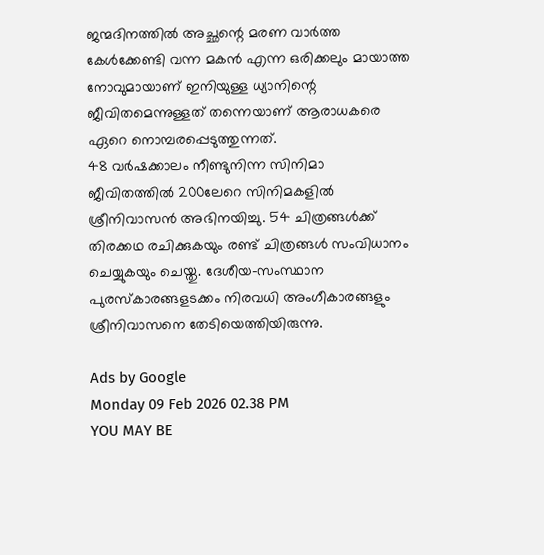ജന്മദിനത്തില്‍ അച്ഛന്റെ മരണ വാര്‍ത്ത കേള്‍ക്കേണ്ടി വന്ന മകന്‍ എന്ന ഒരിക്കലും മായാത്ത നോവുമായാണ് ഇനിയുള്ള ധ്യാനിന്റെ ജീവിതമെന്നുള്ളത് തന്നെയാണ് ആരാധകരെ ഏറെ നൊമ്പരപ്പെടുത്തുന്നത്.
48 വർഷക്കാലം നീണ്ടുനിന്ന സിനിമാ ജീവിതത്തിൽ 200ലേറെ സിനിമകളിൽ ശ്രീനിവാസൻ അഭിനയിച്ചു. 54 ചിത്രങ്ങൾക്ക് തിരക്കഥ രചിക്കുകയും രണ്ട് ചിത്രങ്ങൾ സംവിധാനം ചെയ്യുകയും ചെയ്തു. ദേശീയ-സംസ്ഥാന പുരസ്‌കാരങ്ങളടക്കം നിരവധി അംഗീകാരങ്ങളും ശ്രീനിവാസനെ തേടിയെത്തിയിരുന്നു.

Ads by Google
Monday 09 Feb 2026 02.38 PM
YOU MAY BE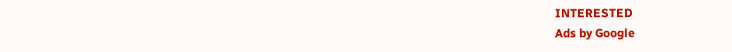INTERESTED
Ads by Google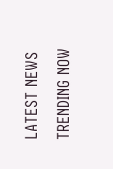LATEST NEWS
TRENDING NOW